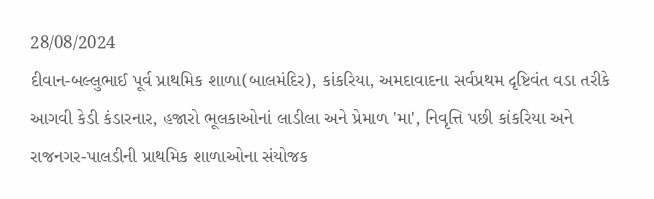28/08/2024
દીવાન-બલ્લુભાઈ પૂર્વ પ્રાથમિક શાળા(બાલમંદિર), કાંકરિયા, અમદાવાદના સર્વપ્રથમ દૃષ્ટિવંત વડા તરીકે આગવી કેડી કંડારનાર, હજારો ભૂલકાઓનાં લાડીલા અને પ્રેમાળ 'મા', નિવૃત્તિ પછી કાંકરિયા અને રાજનગર-પાલડીની પ્રાથમિક શાળાઓના સંયોજક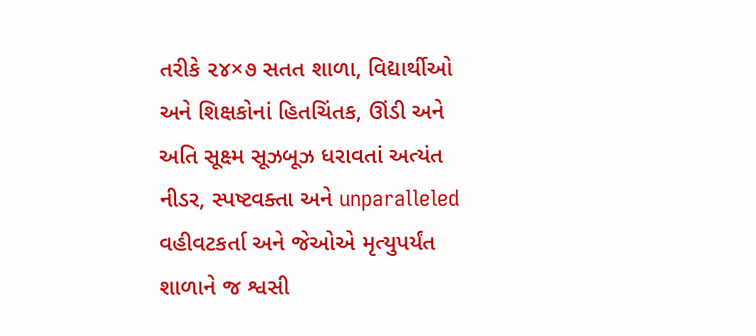તરીકે ૨૪×૭ સતત શાળા, વિદ્યાર્થીઓ અને શિક્ષકોનાં હિતચિંતક, ઊંડી અને અતિ સૂક્ષ્મ સૂઝબૂઝ ધરાવતાં અત્યંત નીડર, સ્પષ્ટવક્તા અને unparalleled વહીવટકર્તા અને જેઓએ મૃત્યુપર્યંત શાળાને જ શ્વસી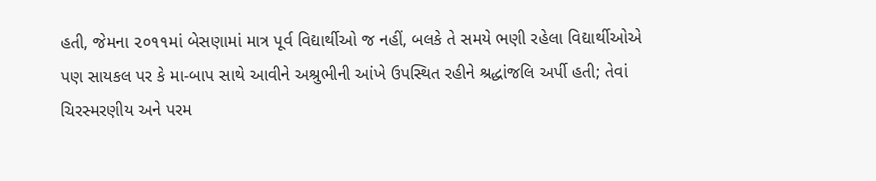હતી, જેમના ૨૦૧૧માં બેસણામાં માત્ર પૂર્વ વિદ્યાર્થીઓ જ નહીં, બલકે તે સમયે ભણી રહેલા વિદ્યાર્થીઓએ પણ સાયકલ પર કે મા-બાપ સાથે આવીને અશ્રુભીની આંખે ઉપસ્થિત રહીને શ્રદ્ધાંજલિ અર્પી હતી; તેવાં ચિરસ્મરણીય અને પરમ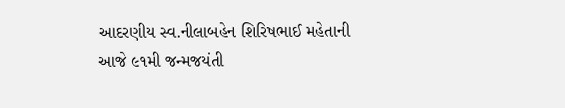આદરણીય સ્વ.નીલાબહેન શિરિષભાઈ મહેતાની આજે ૯૧મી જન્મજયંતી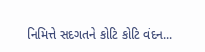નિમિત્તે સદગતને કોટિ કોટિ વંદન...